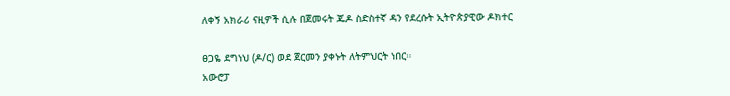ለቀኝ አክራሪ ናዚዎች ሲሉ በጀመሩት ጁዶ ስድስተኛ ዳን የደረሱት ኢትዮጵያዊው ዶክተር

ፀጋዬ ደግነህ (ዶ/ር) ወደ ጀርመን ያቀኑት ለትምህርት ነበር።
አውሮፓ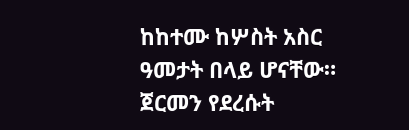ከከተሙ ከሦስት አስር ዓመታት በላይ ሆናቸው።
ጀርመን የደረሱት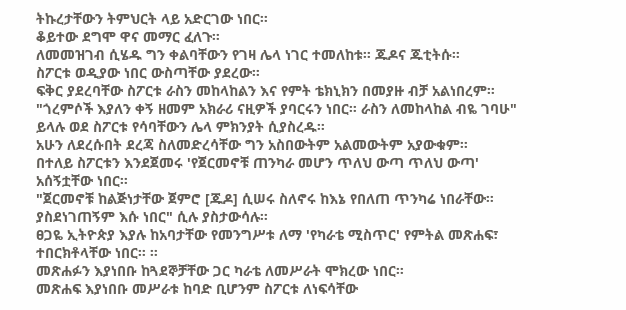ትኩረታቸውን ትምህርት ላይ አድርገው ነበር።
ቆይተው ደግሞ ዋና መማር ፈለጉ።
ለመመዝገብ ሲሄዱ ግን ቀልባቸውን የገዛ ሌላ ነገር ተመለከቱ። ጁዶና ጁቲትሱ።
ስፖርቱ ወዲያው ነበር ውስጣቸው ያደረው።
ፍቅር ያደረባቸው ስፖርቱ ራስን መከላከልን እና የምት ቴክኒክን በመያዙ ብቻ አልነበረም።
"ጎረምሶች እያለን ቀኝ ዘመም አክራሪ ናዚዎች ያባርሩን ነበር። ራስን ለመከላከል ብዬ ገባሁ" ይላሉ ወደ ስፖርቱ የሳባቸውን ሌላ ምክንያት ሲያስረዱ።
አሁን ለደረሱበት ደረጃ ስለመድረሳቸው ግን አስበውትም አልመውትም አያውቁም።
በተለይ ስፖርቱን እንደጀመሩ 'የጀርመኖቹ ጠንካራ መሆን ጥለህ ውጣ ጥለህ ውጣ' አሰኝቷቸው ነበር።
"ጀርመኖቹ ከልጅነታቸው ጀምሮ [ጁዶ] ሲሠሩ ስለኖሩ ከእኔ የበለጠ ጥንካሬ ነበራቸው። ያስደነገጠኝም እሱ ነበር" ሲሉ ያስታውሳሉ።
ፀጋዬ ኢትዮጵያ እያሉ ከአባታቸው የመንግሥቱ ለማ 'የካራቴ ሚስጥር' የምትል መጽሐፍ፣ ተበርክቶላቸው ነበር። ።
መጽሐፉን እያነበቡ ከጓደኞቻቸው ጋር ካራቴ ለመሥራት ሞክረው ነበር።
መጽሐፍ እያነበቡ መሥራቱ ከባድ ቢሆንም ስፖርቱ ለነፍሳቸው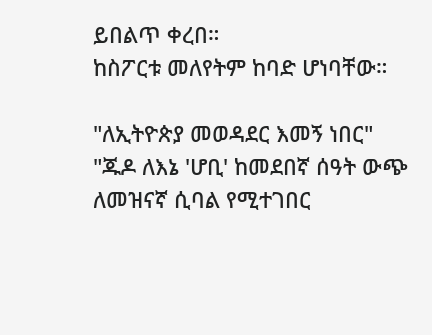ይበልጥ ቀረበ።
ከስፖርቱ መለየትም ከባድ ሆነባቸው።

"ለኢትዮጵያ መወዳደር እመኝ ነበር"
"ጁዶ ለእኔ 'ሆቢ' ከመደበኛ ሰዓት ውጭ ለመዝናኛ ሲባል የሚተገበር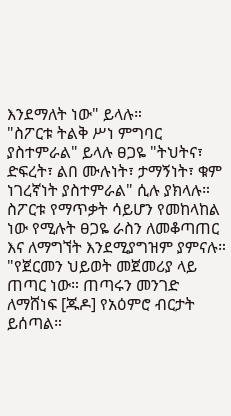እንደማለት ነው" ይላሉ።
"ስፖርቱ ትልቅ ሥነ ምግባር ያስተምራል" ይላሉ ፀጋዬ "ትህትና፣ ድፍረት፣ ልበ ሙሉነት፣ ታማኝነት፣ ቁም ነገረኛነት ያስተምራል" ሲሉ ያክላሉ።
ስፖርቱ የማጥቃት ሳይሆን የመከላከል ነው የሚሉት ፀጋዬ ራስን ለመቆጣጠር እና ለማግኘት እንደሚያግዝም ያምናሉ።
"የጀርመን ህይወት መጀመሪያ ላይ ጠጣር ነው። ጠጣሩን መንገድ ለማሸነፍ [ጁዶ] የአዕምሮ ብርታት ይሰጣል።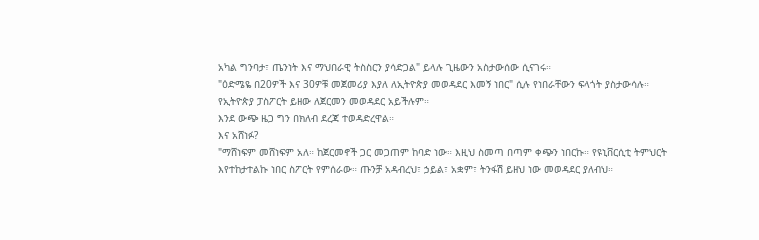አካል ግንባታ፣ ጤንነት እና ማህበራዊ ትስስርን ያሳድጋል" ይላሉ ጊዜውን አስታውሰው ሲናገሩ።
"ዕድሜዬ በ20ዎች እና 30ዎቹ መጀመሪያ እያለ ለኢትዮጵያ መወዳደር እመኝ ነበር" ሲሉ የነበራቸውን ፍላጎት ያስታውሳሉ።
የኢትዮጵያ ፓስፖርት ይዘው ለጀርመን መወዳደር አይችሉም።
እንደ ውጭ ዜጋ ግን በክለብ ደረጃ ተወዳድረዋል።
እና አሸነፉ?
"ማሸነፍም መሸነፍም አለ። ከጀርመኖች ጋር መጋጠም ከባድ ነው። እዚህ ስመጣ በጣም ቀጭን ነበርኩ። የዩኒቨርሲቲ ትምህርት እየተከታተልኩ ነበር ስፖርት የምሰራው። ጡንቻ አዳብረህ፣ ኃይል፣ አቋም፣ ትንፋሽ ይዘህ ነው መወዳደር ያለብህ።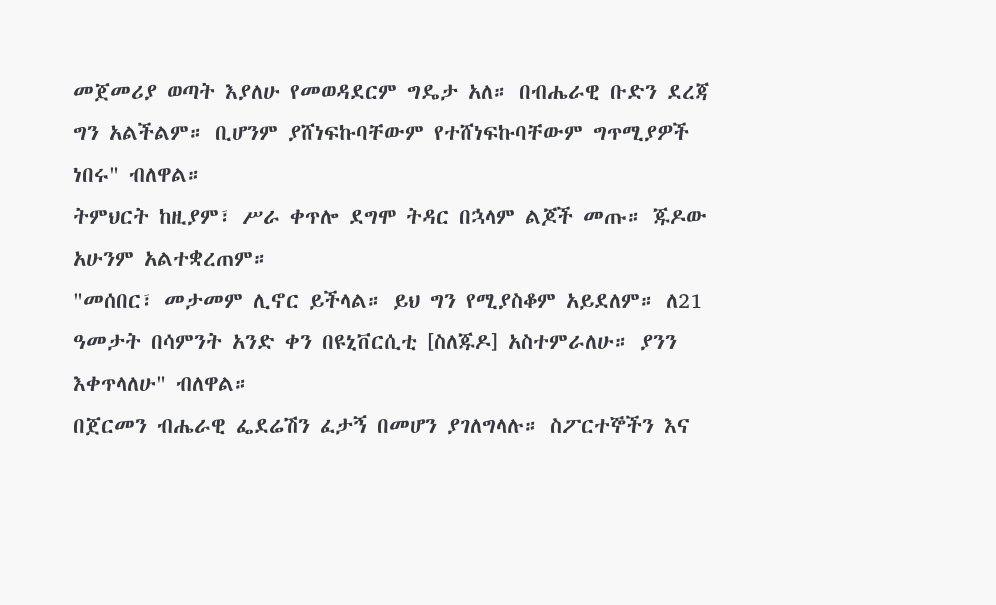መጀመሪያ ወጣት እያለሁ የመወዳደርም ግዴታ አለ። በብሔራዊ ቡድን ደረጃ ግን አልችልም። ቢሆንም ያሸነፍኩባቸውም የተሸነፍኩባቸውም ግጥሚያዎች ነበሩ" ብለዋል።
ትምህርት ከዚያም፣ ሥራ ቀጥሎ ደግሞ ትዳር በኋላም ልጆች መጡ። ጁዶው አሁንም አልተቋረጠም።
"መሰበር፣ መታመም ሊኖር ይችላል። ይህ ግን የሚያስቆም አይደለም። ለ21 ዓመታት በሳምንት አንድ ቀን በዩኒቨርሲቲ [ስለጁዶ] አስተምራለሁ። ያንን እቀጥላለሁ" ብለዋል።
በጀርመን ብሔራዊ ፌደሬሽን ፈታኝ በመሆን ያገለግላሉ። ስፖርተኞችን እና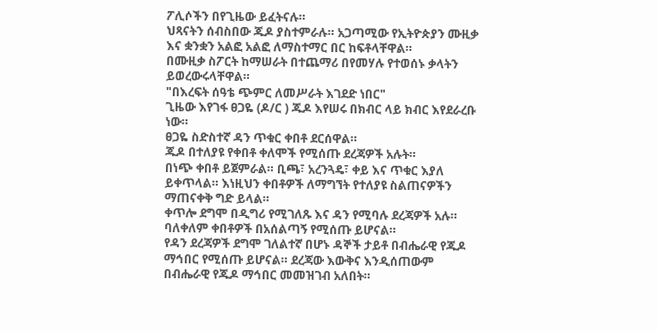ፖሊሶችን በየጊዜው ይፈትናሉ።
ህጻናትን ሰብስበው ጁዶ ያስተምራሉ። አጋጣሚው የኢትዮጵያን ሙዚቃ እና ቋንቋን አልፎ አልፎ ለማስተማር በር ከፍቶላቸዋል።
በሙዚቃ ስፖርት ከማሠራት በተጨማሪ በየመሃሉ የተወሰኑ ቃላትን ይወረውሩላቸዋል።
"በእረፍት ሰዓቴ ጭምር ለመሥራት እገደድ ነበር"
ጊዜው እየገፋ ፀጋዬ (ዶ/ር ) ጁዶ እየሠሩ በክብር ላይ ክብር እየደራረቡ ነው።
ፀጋዬ ስድስተኛ ዳን ጥቁር ቀበቶ ደርሰዋል።
ጁዶ በተለያዩ የቀበቶ ቀለሞች የሚሰጡ ደረጃዎች አሉት።
በነጭ ቀበቶ ይጀምራል። ቢጫ፣ አረንጓዴ፣ ቀይ እና ጥቁር እያለ ይቀጥላል። እነዚህን ቀበቶዎች ለማግኘት የተለያዩ ስልጠናዎችን ማጠናቀቅ ግድ ይላል።
ቀጥሎ ደግሞ በዲግሪ የሚገለጹ እና ዳን የሚባሉ ደረጃዎች አሉ።
ባለቀለም ቀበቶዎች በአሰልጣኝ የሚሰጡ ይሆናል።
የዳን ደረጃዎች ደግሞ ገለልተኛ በሆኑ ዳኞች ታይቶ በብሔራዊ የጁዶ ማኅበር የሚሰጡ ይሆናል። ደረጃው እውቅና እንዲሰጠውም በብሔራዊ የጁዶ ማኅበር መመዝገብ አለበት።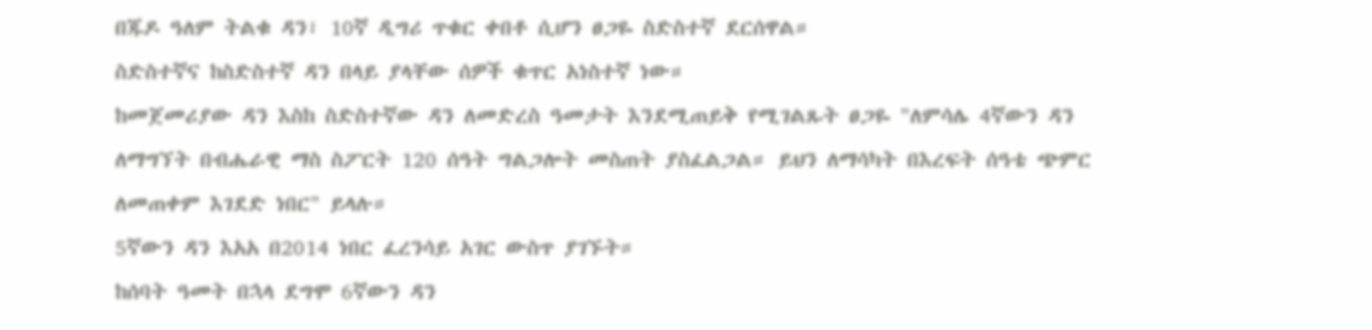በጁዶ ዓለም ትልቁ ዳን፣ 10ኛ ዲግሪ ጥቁር ቀበቶ ሲሆን ፀጋዬ ስድስተኛ ደርሰዋል።
ስድስተኛና ከስድስተኛ ዳን በላይ ያላቸው ሰዎች ቁጥር አነስተኛ ነው።
ከመጀመሪያው ዳን እስከ ስድስተኛው ዳን ለመድረስ ዓመታት እንደሚጠይቅ የሚገልጹት ፀጋዬ "ለምሳሌ 4ኛውን ዳን ለማግኘት በብሔራዊ ማስ ስፖርት 120 ሰዓት ግልጋሎት መስጠት ያስፈልጋል። ይህን ለማሳካት በእረፍት ሰዓቴ ጭምር ለመጠቀም እገደድ ነበር" ይላሉ።
5ኛውን ዳን እአአ በ2014 ነበር ፈረንሳይ አገር ውስጥ ያገኙት።
ከሰባት ዓመት በኋላ ደግሞ 6ኛውን ዳን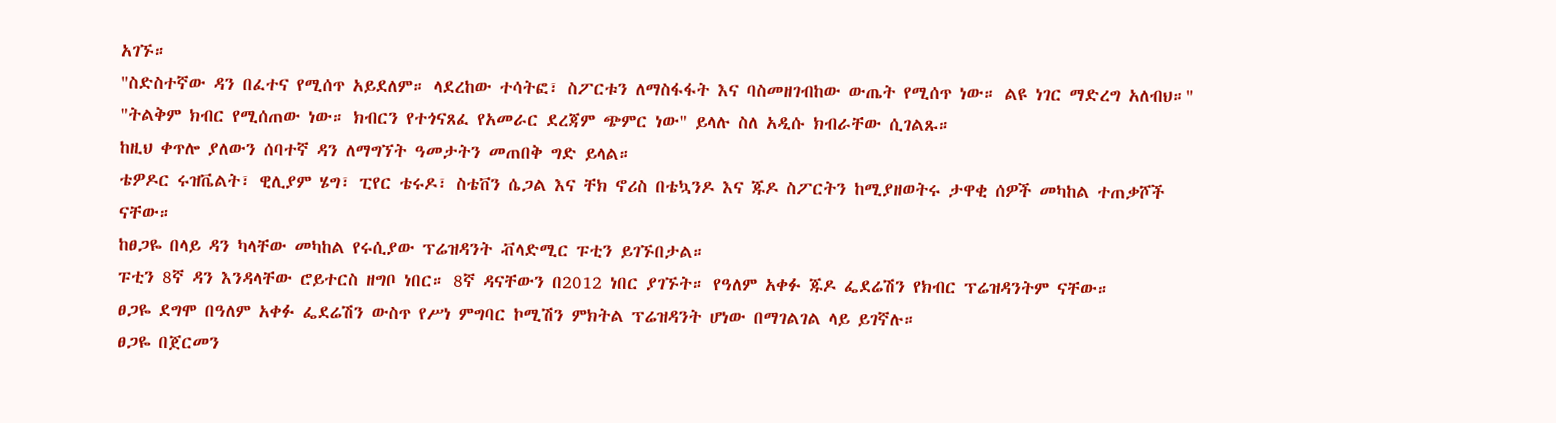አገኙ።
"ስድስተኛው ዳን በፈተና የሚሰጥ አይደለም። ላደረከው ተሳትፎ፣ ስፖርቱን ለማስፋፋት እና ባስመዘገብከው ውጤት የሚሰጥ ነው። ልዩ ነገር ማድረግ አለብህ።"
"ትልቅም ክብር የሚሰጠው ነው። ክብርን የተጎናጸፈ የአመራር ደረጃም ጭምር ነው" ይላሉ ስለ አዲሱ ክብራቸው ሲገልጹ።
ከዚህ ቀጥሎ ያለውን ሰባተኛ ዳን ለማግኘት ዓመታትን መጠበቅ ግድ ይላል።
ቴዎዶር ሩዝቬልት፣ ዊሊያም ሄግ፣ ፒየር ቴሩዶ፣ ስቴቨን ሴጋል እና ቸክ ኖሪስ በቴኳንዶ እና ጁዶ ስፖርትን ከሚያዘወትሩ ታዋቂ ሰዎች መካከል ተጠቃሾች ናቸው።
ከፀጋዬ በላይ ዳን ካላቸው መካከል የሩሲያው ፕሬዝዳንት ቭላድሚር ፑቲን ይገኙበታል።
ፑቲን 8ኛ ዳን እንዳላቸው ሮይተርስ ዘግቦ ነበር። 8ኛ ዳናቸውን በ2012 ነበር ያገኙት። የዓለም አቀፉ ጁዶ ፌደሬሽን የክብር ፕሬዝዳንትም ናቸው።
ፀጋዬ ደግሞ በዓለም አቀፉ ፌደሬሽን ውስጥ የሥነ ምግባር ኮሚሽን ምክትል ፕሬዝዳንት ሆነው በማገልገል ላይ ይገኛሉ።
ፀጋዬ በጀርመን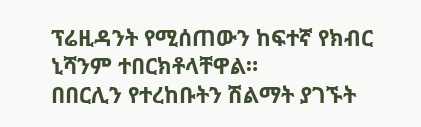ፕሬዚዳንት የሚሰጠውን ከፍተኛ የክብር ኒሻንም ተበርክቶላቸዋል።
በበርሊን የተረከቡትን ሽልማት ያገኙት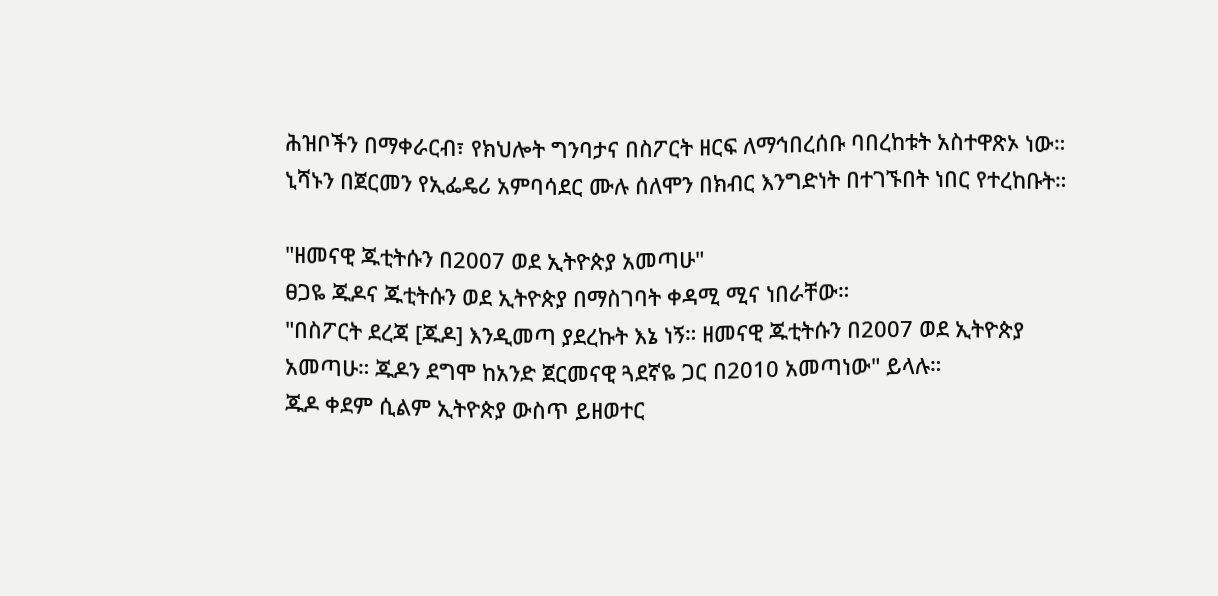ሕዝቦችን በማቀራርብ፣ የክህሎት ግንባታና በስፖርት ዘርፍ ለማኅበረሰቡ ባበረከቱት አስተዋጽኦ ነው።
ኒሻኑን በጀርመን የኢፌዴሪ አምባሳደር ሙሉ ሰለሞን በክብር እንግድነት በተገኙበት ነበር የተረከቡት።

"ዘመናዊ ጁቲትሱን በ2007 ወደ ኢትዮጵያ አመጣሁ"
ፀጋዬ ጁዶና ጁቲትሱን ወደ ኢትዮጵያ በማስገባት ቀዳሚ ሚና ነበራቸው።
"በስፖርት ደረጃ [ጁዶ] እንዲመጣ ያደረኩት እኔ ነኝ። ዘመናዊ ጁቲትሱን በ2007 ወደ ኢትዮጵያ አመጣሁ። ጁዶን ደግሞ ከአንድ ጀርመናዊ ጓደኛዬ ጋር በ2010 አመጣነው" ይላሉ።
ጁዶ ቀደም ሲልም ኢትዮጵያ ውስጥ ይዘወተር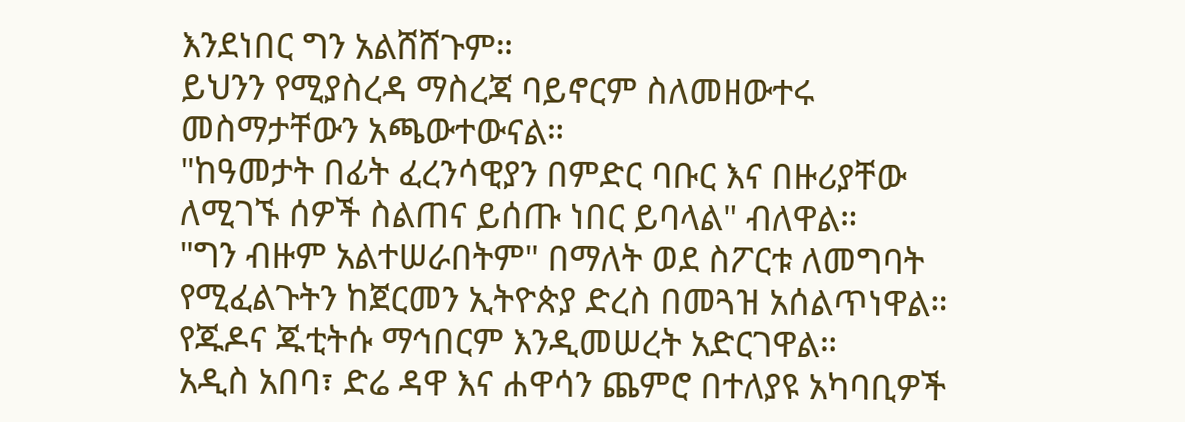እንደነበር ግን አልሸሸጉም።
ይህንን የሚያስረዳ ማስረጃ ባይኖርም ስለመዘውተሩ መስማታቸውን አጫውተውናል።
"ከዓመታት በፊት ፈረንሳዊያን በምድር ባቡር እና በዙሪያቸው ለሚገኙ ሰዎች ስልጠና ይሰጡ ነበር ይባላል" ብለዋል።
"ግን ብዙም አልተሠራበትም" በማለት ወደ ስፖርቱ ለመግባት የሚፈልጉትን ከጀርመን ኢትዮጵያ ድረስ በመጓዝ አሰልጥነዋል። የጁዶና ጁቲትሱ ማኅበርም እንዲመሠረት አድርገዋል።
አዲስ አበባ፣ ድሬ ዳዋ እና ሐዋሳን ጨምሮ በተለያዩ አካባቢዎች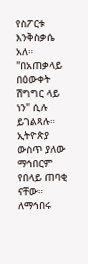የስፖርቱ እንቅስቃሴ አለ።
"በአጠቃላይ በዕውቀት ሽግግር ላይ ነን" ሲሉ ይገልጻሉ።
ኢትዮጵያ ውስጥ ያለው ማኅበርም የበላይ ጠባቂ ናቸው።
ለማኅበሩ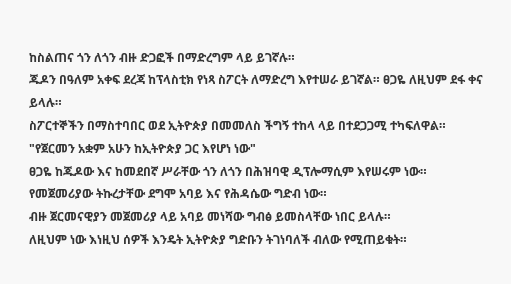ከስልጠና ጎን ለጎን ብዙ ድጋፎች በማድረግም ላይ ይገኛሉ።
ጁዶን በዓለም አቀፍ ደረጃ ከፕላስቲክ የነጻ ስፖርት ለማድረግ እየተሠራ ይገኛል። ፀጋዬ ለዚህም ደፋ ቀና ይላሉ።
ስፖርተኞችን በማስተባበር ወደ ኢትዮጵያ በመመለስ ችግኝ ተከላ ላይ በተደጋጋሚ ተካፍለዋል።
"የጀርመን አቋም አሁን ከኢትዮጵያ ጋር እየሆነ ነው"
ፀጋዬ ከጁዶው እና ከመደበኛ ሥራቸው ጎን ለጎን በሕዝባዊ ዲፕሎማሲም እየሠሩም ነው።
የመጀመሪያው ትኩረታቸው ደግሞ አባይ እና የሕዳሴው ግድብ ነው።
ብዙ ጀርመናዊያን መጀመሪያ ላይ አባይ መነሻው ግብፅ ይመስላቸው ነበር ይላሉ።
ለዚህም ነው እነዚህ ሰዎች እንዴት ኢትዮጵያ ግድቡን ትገነባለች ብለው የሚጠይቁት።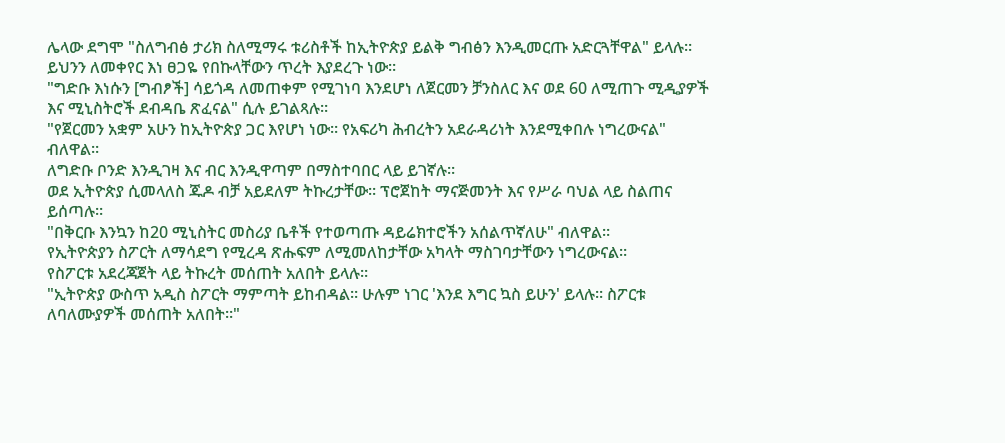ሌላው ደግሞ "ስለግብፅ ታሪክ ስለሚማሩ ቱሪስቶች ከኢትዮጵያ ይልቅ ግብፅን እንዲመርጡ አድርጓቸዋል" ይላሉ።
ይህንን ለመቀየር እነ ፀጋዬ የበኩላቸውን ጥረት እያደረጉ ነው።
"ግድቡ እነሱን [ግብፆች] ሳይጎዳ ለመጠቀም የሚገነባ እንደሆነ ለጀርመን ቻንስለር እና ወደ 60 ለሚጠጉ ሚዲያዎች እና ሚኒስትሮች ደብዳቤ ጽፈናል" ሲሉ ይገልጻሉ።
"የጀርመን አቋም አሁን ከኢትዮጵያ ጋር እየሆነ ነው። የአፍሪካ ሕብረትን አደራዳሪነት እንደሚቀበሉ ነግረውናል" ብለዋል።
ለግድቡ ቦንድ እንዲገዛ እና ብር እንዲዋጣም በማስተባበር ላይ ይገኛሉ።
ወደ ኢትዮጵያ ሲመላለስ ጁዶ ብቻ አይደለም ትኩረታቸው። ፕሮጀከት ማናጅመንት እና የሥራ ባህል ላይ ስልጠና ይሰጣሉ።
"በቅርቡ እንኳን ከ20 ሚኒስትር መስሪያ ቤቶች የተወጣጡ ዳይሬክተሮችን አሰልጥኛለሁ" ብለዋል።
የኢትዮጵያን ስፖርት ለማሳደግ የሚረዳ ጽሑፍም ለሚመለከታቸው አካላት ማስገባታቸውን ነግረውናል።
የስፖርቱ አደረጃጀት ላይ ትኩረት መሰጠት አለበት ይላሉ።
"ኢትዮጵያ ውስጥ አዲስ ስፖርት ማምጣት ይከብዳል። ሁሉም ነገር 'እንደ እግር ኳስ ይሁን' ይላሉ። ስፖርቱ ለባለሙያዎች መሰጠት አለበት።"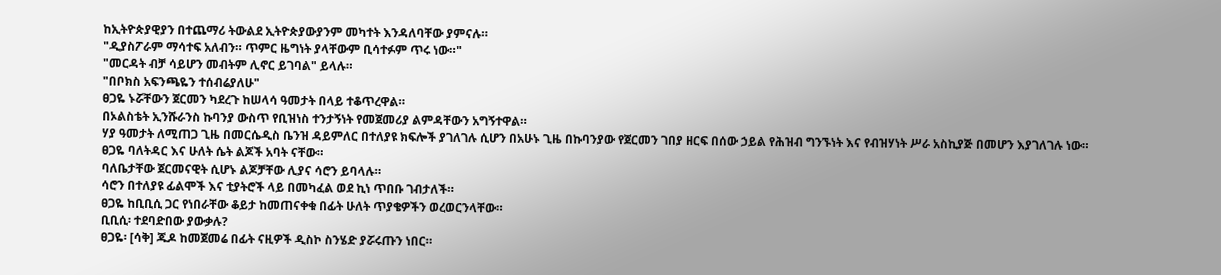ከኢትዮጵያዊያን በተጨማሪ ትውልደ ኢትዮጵያውያንም መካተት እንዳለባቸው ያምናሉ።
"ዲያስፖራም ማሳተፍ አለብን። ጥምር ዜግነት ያላቸውም ቢሳተፉም ጥሩ ነው።"
"መርዳት ብቻ ሳይሆን መብትም ሊኖር ይገባል" ይላሉ።
"በቦክስ አፍንጫዬን ተሰብሬያለሁ"
ፀጋዬ ኑሯቸውን ጀርመን ካደረጉ ከሠላሳ ዓመታት በላይ ተቆጥረዋል።
በኦልስቴት ኢንሹራንስ ኩባንያ ውስጥ የቢዝነስ ተንታኝነት የመጀመሪያ ልምዳቸውን አግኝተዋል።
ሃያ ዓመታት ለሚጠጋ ጊዜ በመርሴዲስ ቤንዝ ዳይምለር በተለያዩ ክፍሎች ያገለገሉ ሲሆን በአሁኑ ጊዜ በኩባንያው የጀርመን ገበያ ዘርፍ በሰው ኃይል የሕዝብ ግንኙነት እና የብዝሃነት ሥራ አስኪያጅ በመሆን እያገለገሉ ነው።
ፀጋዬ ባለትዳር እና ሁለት ሴት ልጆች አባት ናቸው።
ባለቤታቸው ጀርመናዊት ሲሆኑ ልጆቻቸው ሊያና ሳሮን ይባላሉ።
ሳሮን በተለያዩ ፊልሞች እና ቲያትሮች ላይ በመካፈል ወደ ኪነ ጥበቡ ገብታለች።
ፀጋዬ ከቢቢሲ ጋር የነበራቸው ቆይታ ከመጠናቀቁ በፊት ሁለት ጥያቄዎችን ወረወርንላቸው።
ቢቢሲ፡ ተደባድበው ያውቃሉ?
ፀጋዬ፡ [ሳቅ] ጁዶ ከመጀመሬ በፊት ናዚዎች ዲስኮ ስንሄድ ያሯሩጡን ነበር።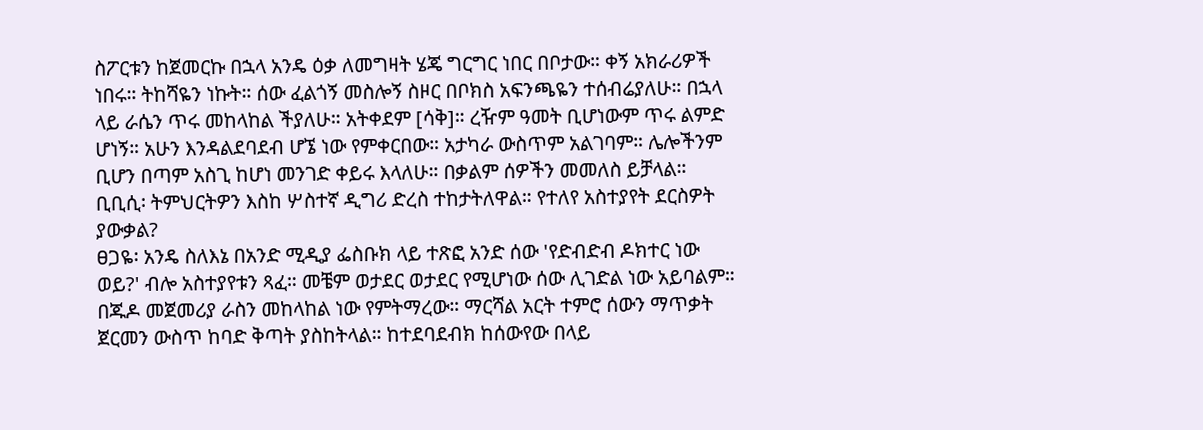ስፖርቱን ከጀመርኩ በኋላ አንዴ ዕቃ ለመግዛት ሄጄ ግርግር ነበር በቦታው። ቀኝ አክራሪዎች ነበሩ። ትከሻዬን ነኩት። ሰው ፈልጎኝ መስሎኝ ስዞር በቦክስ አፍንጫዬን ተሰብሬያለሁ። በኋላ ላይ ራሴን ጥሩ መከላከል ችያለሁ። አትቀደም [ሳቅ]። ረዥም ዓመት ቢሆነውም ጥሩ ልምድ ሆነኝ። አሁን እንዳልደባደብ ሆኜ ነው የምቀርበው። አታካራ ውስጥም አልገባም። ሌሎችንም ቢሆን በጣም አስጊ ከሆነ መንገድ ቀይሩ እላለሁ። በቃልም ሰዎችን መመለስ ይቻላል።
ቢቢሲ፡ ትምህርትዎን እስከ ሦስተኛ ዲግሪ ድረስ ተከታትለዋል። የተለየ አስተያየት ደርስዎት ያውቃል?
ፀጋዬ፡ አንዴ ስለእኔ በአንድ ሚዲያ ፌስቡክ ላይ ተጽፎ አንድ ሰው 'የድብድብ ዶክተር ነው ወይ?' ብሎ አስተያየቱን ጻፈ። መቼም ወታደር ወታደር የሚሆነው ሰው ሊገድል ነው አይባልም።
በጁዶ መጀመሪያ ራስን መከላከል ነው የምትማረው። ማርሻል አርት ተምሮ ሰውን ማጥቃት ጀርመን ውስጥ ከባድ ቅጣት ያስከትላል። ከተደባደብክ ከሰውየው በላይ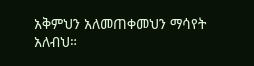አቅምህን አለመጠቀመህን ማሳየት አለብህ።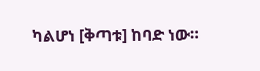ካልሆነ [ቅጣቱ] ከባድ ነው።